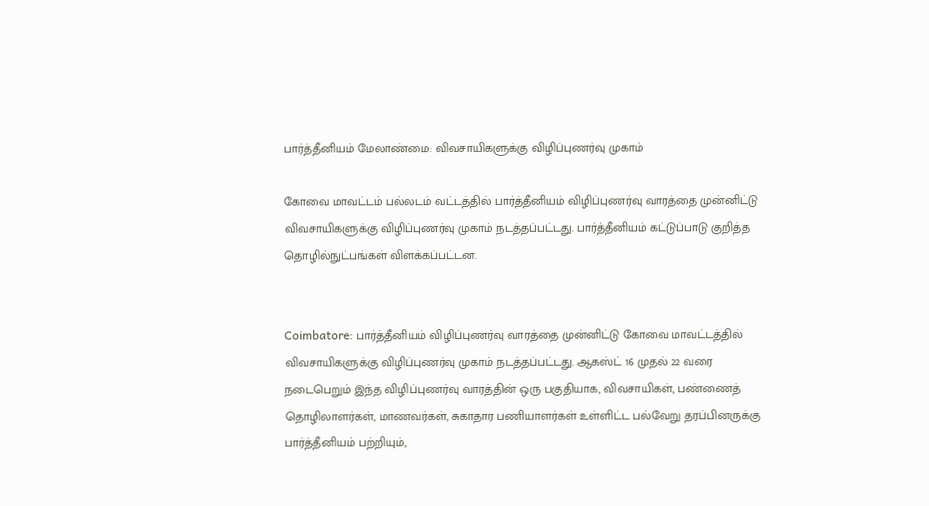பார்த்தீனியம் மேலாண்மை: விவசாயிகளுக்கு விழிப்புணர்வு முகாம்

கோவை மாவட்டம் பல்லடம் வட்டத்தில் பார்த்தீனியம் விழிப்புணர்வு வாரத்தை முன்னிட்டு விவசாயிகளுக்கு விழிப்புணர்வு முகாம் நடத்தப்பட்டது. பார்த்தீனியம் கட்டுப்பாடு குறித்த தொழில்நுட்பங்கள் விளக்கப்பட்டன.


Coimbatore: பார்த்தீனியம் விழிப்புணர்வு வாரத்தை முன்னிட்டு கோவை மாவட்டத்தில் விவசாயிகளுக்கு விழிப்புணர்வு முகாம் நடத்தப்பட்டது. ஆகஸ்ட் 16 முதல் 22 வரை நடைபெறும் இந்த விழிப்புணர்வு வாரத்தின் ஒரு பகுதியாக, விவசாயிகள், பண்ணைத் தொழிலாளர்கள், மாணவர்கள், சுகாதார பணியாளர்கள் உள்ளிட்ட பல்வேறு தரப்பினருக்கு பார்த்தீனியம் பற்றியும்,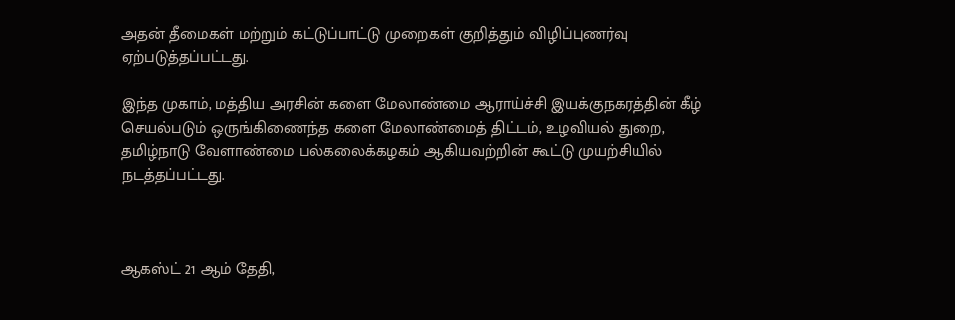அதன் தீமைகள் மற்றும் கட்டுப்பாட்டு முறைகள் குறித்தும் விழிப்புணர்வு ஏற்படுத்தப்பட்டது.

இந்த முகாம், மத்திய அரசின் களை மேலாண்மை ஆராய்ச்சி இயக்குநகரத்தின் கீழ் செயல்படும் ஒருங்கிணைந்த களை மேலாண்மைத் திட்டம், உழவியல் துறை, தமிழ்நாடு வேளாண்மை பல்கலைக்கழகம் ஆகியவற்றின் கூட்டு முயற்சியில் நடத்தப்பட்டது.



ஆகஸ்ட் 21 ஆம் தேதி,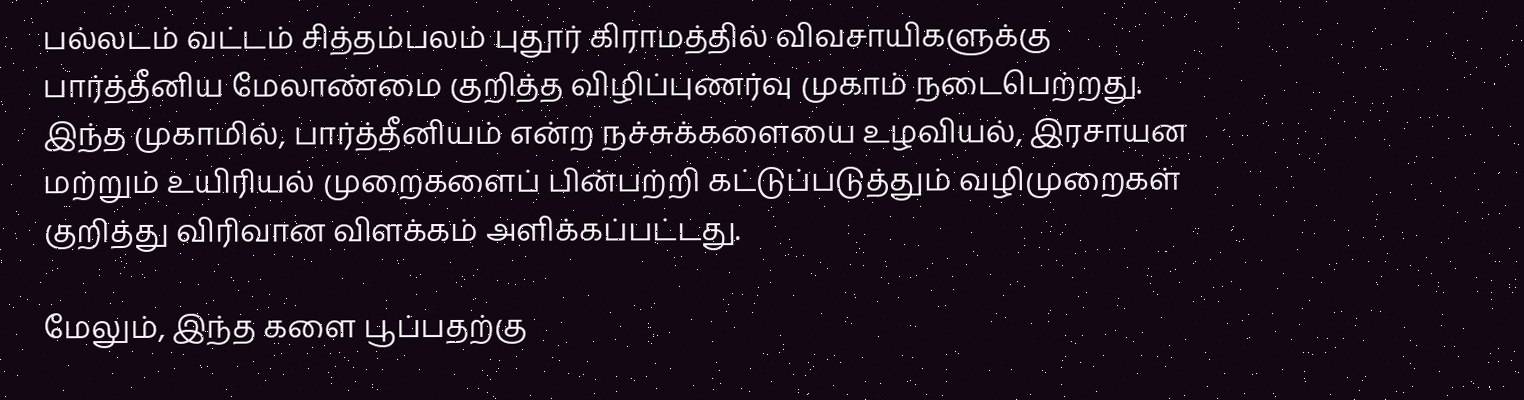பல்லடம் வட்டம் சித்தம்பலம் புதூர் கிராமத்தில் விவசாயிகளுக்கு பார்த்தீனிய மேலாண்மை குறித்த விழிப்புணர்வு முகாம் நடைபெற்றது. இந்த முகாமில், பார்த்தீனியம் என்ற நச்சுக்களையை உழவியல், இரசாயன மற்றும் உயிரியல் முறைகளைப் பின்பற்றி கட்டுப்படுத்தும் வழிமுறைகள் குறித்து விரிவான விளக்கம் அளிக்கப்பட்டது.

மேலும், இந்த களை பூப்பதற்கு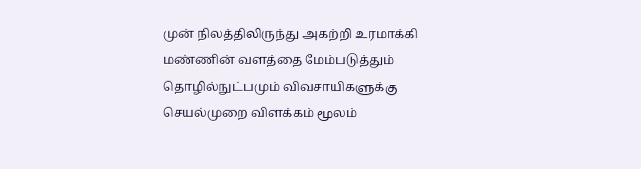முன் நிலத்திலிருந்து அகற்றி உரமாக்கி மண்ணின் வளத்தை மேம்படுத்தும் தொழில்நுட்பமும் விவசாயிகளுக்கு செயல்முறை விளக்கம் மூலம்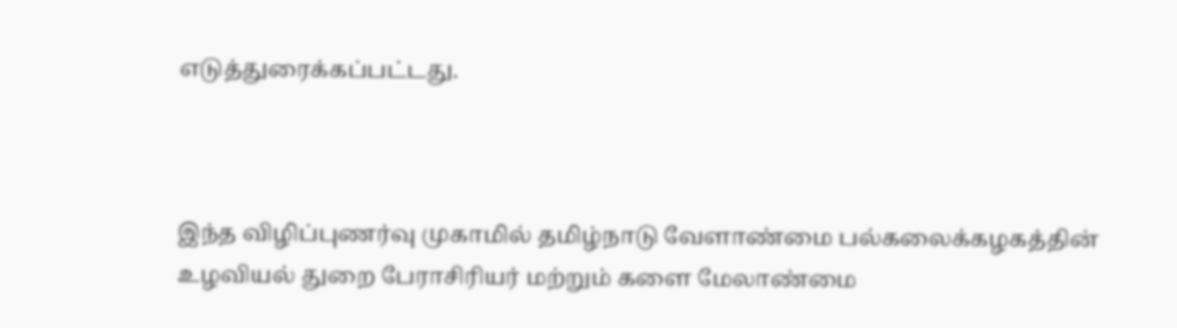எடுத்துரைக்கப்பட்டது.



இந்த விழிப்புணர்வு முகாமில் தமிழ்நாடு வேளாண்மை பல்கலைக்கழகத்தின் உழவியல் துறை பேராசிரியர் மற்றும் களை மேலாண்மை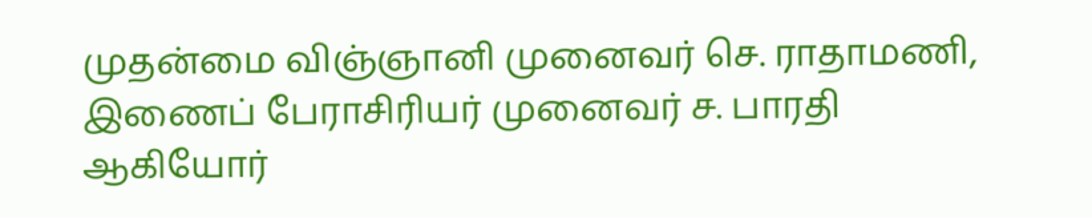முதன்மை விஞ்ஞானி முனைவர் செ. ராதாமணி, இணைப் பேராசிரியர் முனைவர் ச. பாரதி ஆகியோர்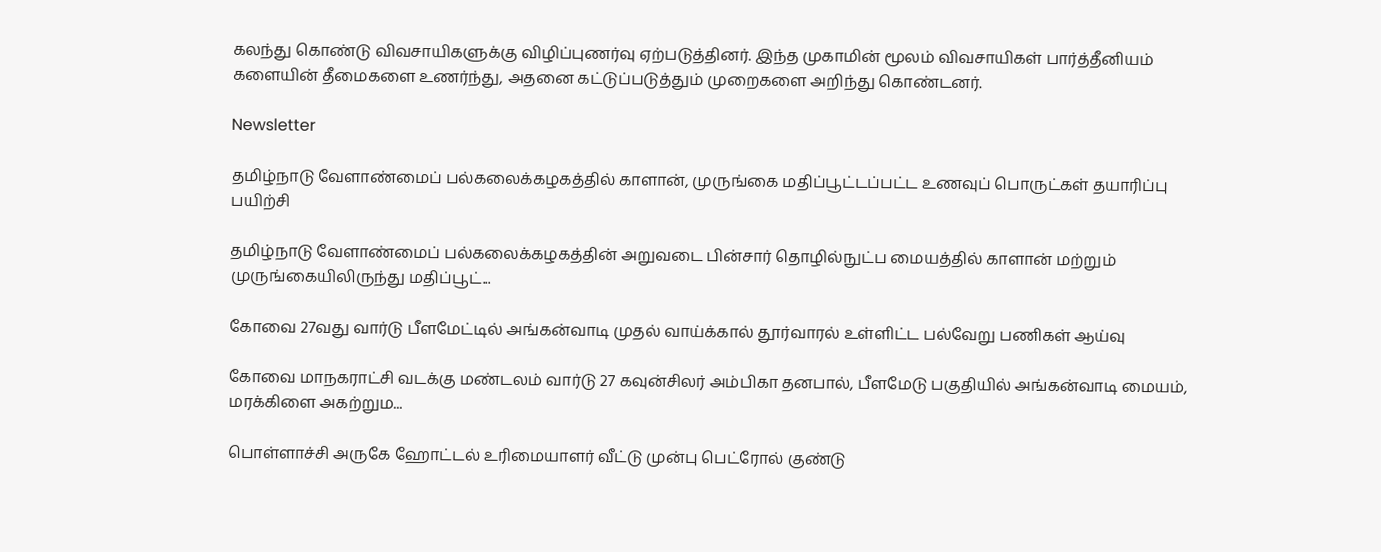கலந்து கொண்டு விவசாயிகளுக்கு விழிப்புணர்வு ஏற்படுத்தினர். இந்த முகாமின் மூலம் விவசாயிகள் பார்த்தீனியம் களையின் தீமைகளை உணர்ந்து, அதனை கட்டுப்படுத்தும் முறைகளை அறிந்து கொண்டனர்.

Newsletter

தமிழ்நாடு வேளாண்மைப் பல்கலைக்கழகத்தில் காளான், முருங்கை மதிப்பூட்டப்பட்ட உணவுப் பொருட்கள் தயாரிப்பு பயிற்சி

தமிழ்நாடு வேளாண்மைப் பல்கலைக்கழகத்தின் அறுவடை பின்சார் தொழில்நுட்ப மையத்தில் காளான் மற்றும் முருங்கையிலிருந்து மதிப்பூட்...

கோவை 27வது வார்டு பீளமேட்டில் அங்கன்வாடி முதல் வாய்க்கால் தூர்வாரல் உள்ளிட்ட பல்வேறு பணிகள் ஆய்வு

கோவை மாநகராட்சி வடக்கு மண்டலம் வார்டு 27 கவுன்சிலர் அம்பிகா தனபால், பீளமேடு பகுதியில் அங்கன்வாடி மையம், மரக்கிளை அகற்றும...

பொள்ளாச்சி அருகே ஹோட்டல் உரிமையாளர் வீட்டு முன்பு பெட்ரோல் குண்டு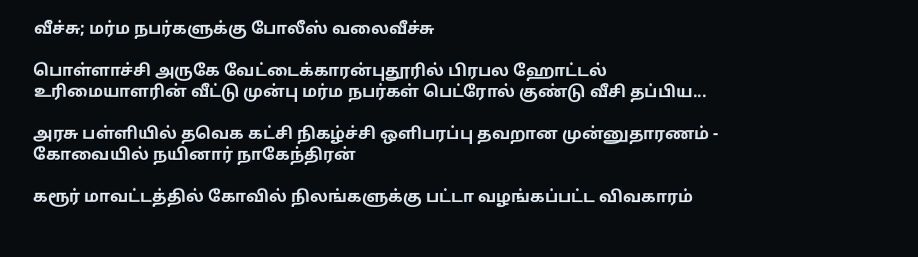வீச்சு; மர்ம நபர்களுக்கு போலீஸ் வலைவீச்சு

பொள்ளாச்சி அருகே வேட்டைக்காரன்புதூரில் பிரபல ஹோட்டல் உரிமையாளரின் வீட்டு முன்பு மர்ம நபர்கள் பெட்ரோல் குண்டு வீசி தப்பிய...

அரசு பள்ளியில் தவெக கட்சி நிகழ்ச்சி ஒளிபரப்பு தவறான முன்னுதாரணம் - கோவையில் நயினார் நாகேந்திரன்

கரூர் மாவட்டத்தில் கோவில் நிலங்களுக்கு பட்டா வழங்கப்பட்ட விவகாரம்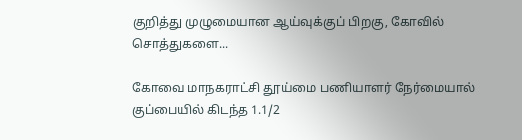குறித்து முழுமையான ஆய்வுக்குப் பிறகு, கோவில் சொத்துகளை...

கோவை மாநகராட்சி தூய்மை பணியாளர் நேர்மையால் குப்பையில் கிடந்த 1.1/2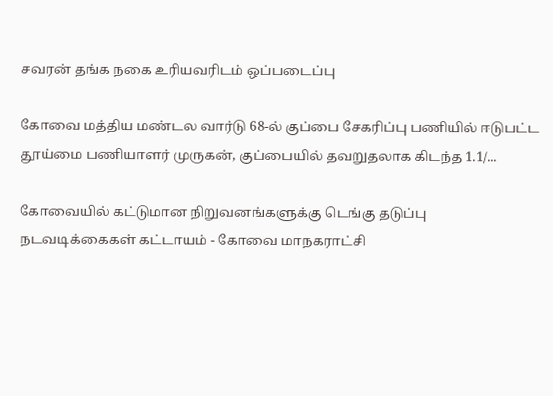சவரன் தங்க நகை உரியவரிடம் ஒப்படைப்பு

கோவை மத்திய மண்டல வார்டு 68-ல் குப்பை சேகரிப்பு பணியில் ஈடுபட்ட தூய்மை பணியாளர் முருகன், குப்பையில் தவறுதலாக கிடந்த 1.1/...

கோவையில் கட்டுமான நிறுவனங்களுக்கு டெங்கு தடுப்பு நடவடிக்கைகள் கட்டாயம் - கோவை மாநகராட்சி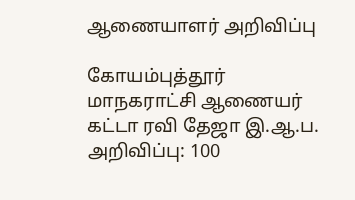ஆணையாளர் அறிவிப்பு

கோயம்புத்தூர் மாநகராட்சி ஆணையர் கட்டா ரவி தேஜா இ.ஆ.ப. அறிவிப்பு: 100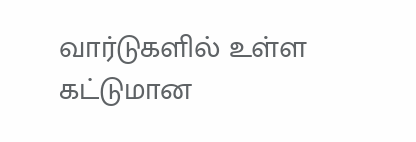வார்டுகளில் உள்ள கட்டுமான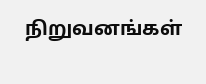நிறுவனங்கள்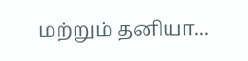மற்றும் தனியா...